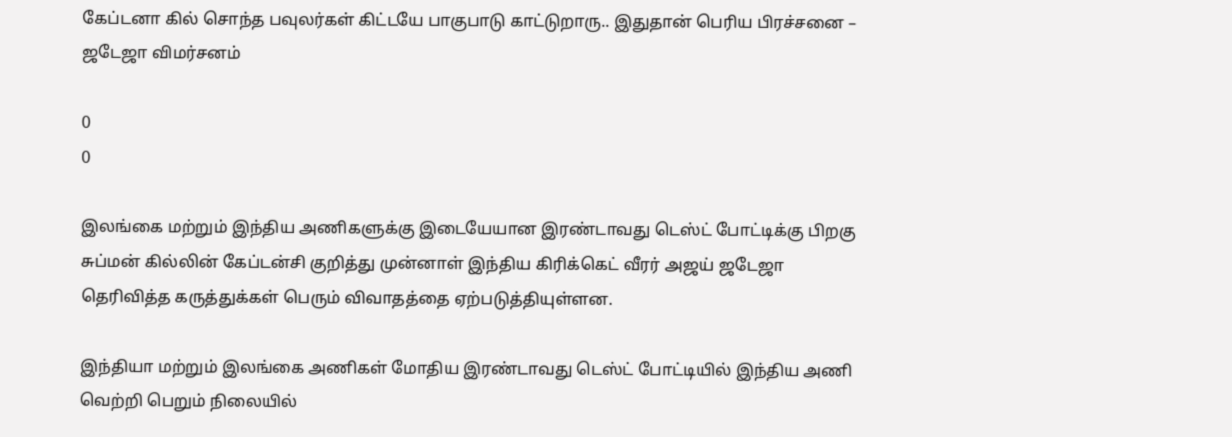கேப்டனா கில் சொந்த பவுலர்கள் கிட்டயே பாகுபாடு காட்டுறாரு.. இதுதான் பெரிய பிரச்சனை – ஜடேஜா விமர்சனம்

0
0

இலங்கை மற்றும் இந்திய அணிகளுக்கு இடையேயான இரண்டாவது டெஸ்ட் போட்டிக்கு பிறகு சுப்மன் கில்லின் கேப்டன்சி குறித்து முன்னாள் இந்திய கிரிக்கெட் வீரர் அஜய் ஜடேஜா தெரிவித்த கருத்துக்கள் பெரும் விவாதத்தை ஏற்படுத்தியுள்ளன.

இந்தியா மற்றும் இலங்கை அணிகள் மோதிய இரண்டாவது டெஸ்ட் போட்டியில் இந்திய அணி வெற்றி பெறும் நிலையில்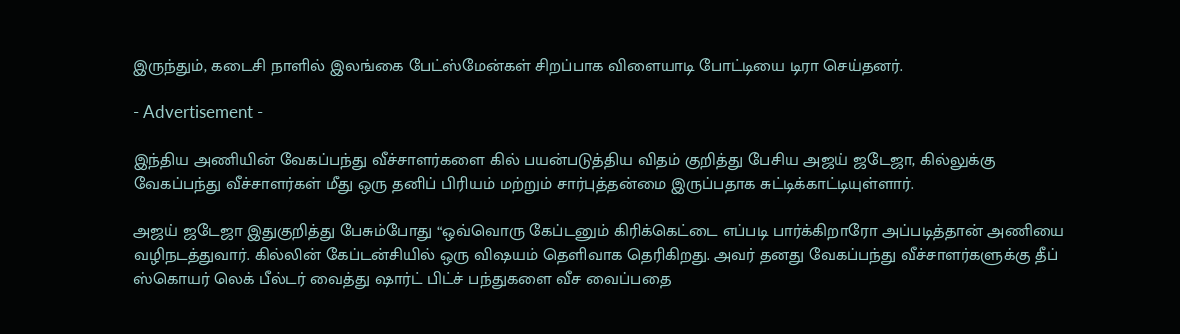இருந்தும், கடைசி நாளில் இலங்கை பேட்ஸ்மேன்கள் சிறப்பாக விளையாடி போட்டியை டிரா செய்தனர்.

- Advertisement -

இந்திய அணியின் வேகப்பந்து வீச்சாளர்களை கில் பயன்படுத்திய விதம் குறித்து பேசிய அஜய் ஜடேஜா, கில்லுக்கு வேகப்பந்து வீச்சாளர்கள் மீது ஒரு தனிப் பிரியம் மற்றும் சார்புத்தன்மை இருப்பதாக சுட்டிக்காட்டியுள்ளார்.

அஜய் ஜடேஜா இதுகுறித்து பேசும்போது “ஒவ்வொரு கேப்டனும் கிரிக்கெட்டை எப்படி பார்க்கிறாரோ அப்படித்தான் அணியை வழிநடத்துவார். கில்லின் கேப்டன்சியில் ஒரு விஷயம் தெளிவாக தெரிகிறது. அவர் தனது வேகப்பந்து வீச்சாளர்களுக்கு தீப் ஸ்கொயர் லெக் பீல்டர் வைத்து ஷார்ட் பிட்ச் பந்துகளை வீச வைப்பதை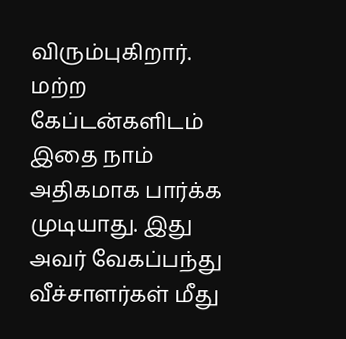விரும்புகிறார். மற்ற கேப்டன்களிடம் இதை நாம் அதிகமாக பார்க்க முடியாது. இது அவர் வேகப்பந்து வீச்சாளர்கள் மீது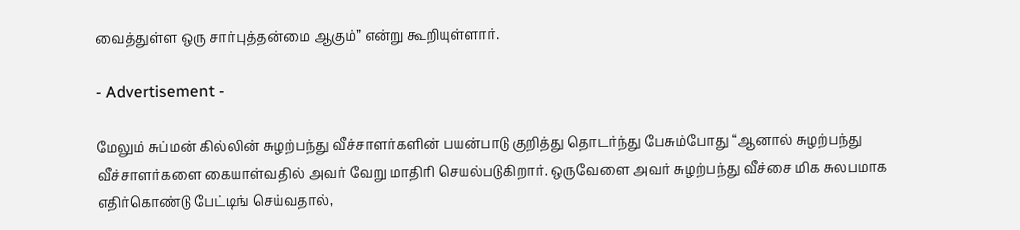வைத்துள்ள ஒரு சார்புத்தன்மை ஆகும்” என்று கூறியுள்ளார்.

- Advertisement -

மேலும் சுப்மன் கில்லின் சுழற்பந்து வீச்சாளர்களின் பயன்பாடு குறித்து தொடர்ந்து பேசும்போது “ஆனால் சுழற்பந்து வீச்சாளர்களை கையாள்வதில் அவர் வேறு மாதிரி செயல்படுகிறார். ஒருவேளை அவர் சுழற்பந்து வீச்சை மிக சுலபமாக எதிர்கொண்டு பேட்டிங் செய்வதால்,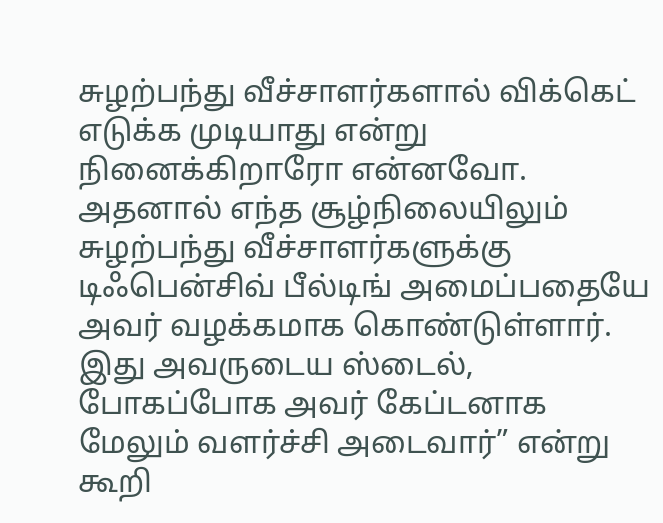சுழற்பந்து வீச்சாளர்களால் விக்கெட் எடுக்க முடியாது என்று நினைக்கிறாரோ என்னவோ. அதனால் எந்த சூழ்நிலையிலும் சுழற்பந்து வீச்சாளர்களுக்கு டிஃபென்சிவ் பீல்டிங் அமைப்பதையே அவர் வழக்கமாக கொண்டுள்ளார். இது அவருடைய ஸ்டைல், போகப்போக அவர் கேப்டனாக மேலும் வளர்ச்சி அடைவார்” என்று கூறி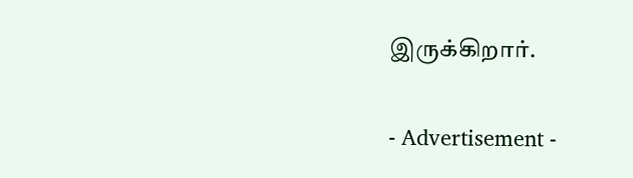இருக்கிறார்.

- Advertisement -